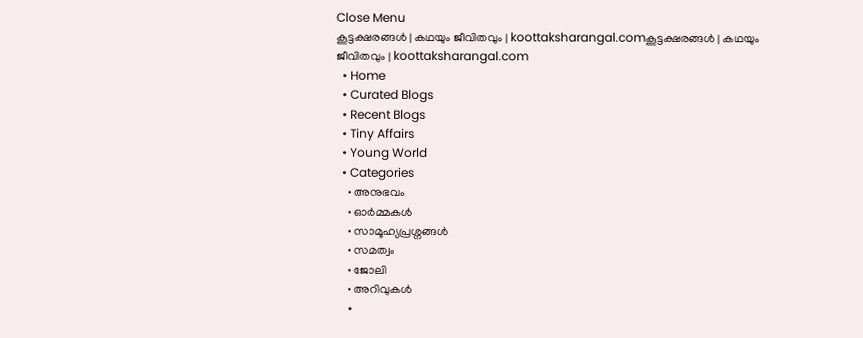Close Menu
കൂട്ടക്ഷരങ്ങൾ | കഥയും ജീവിതവും | koottaksharangal.comകൂട്ടക്ഷരങ്ങൾ | കഥയും ജീവിതവും | koottaksharangal.com
  • Home
  • Curated Blogs
  • Recent Blogs
  • Tiny Affairs
  • Young World
  • Categories
    • അനുഭവം
    • ഓർമ്മകൾ
    • സാമൂഹ്യപ്രശ്നങ്ങൾ
    • സമത്വം
    • ജോലി
    • അറിവുകൾ
    •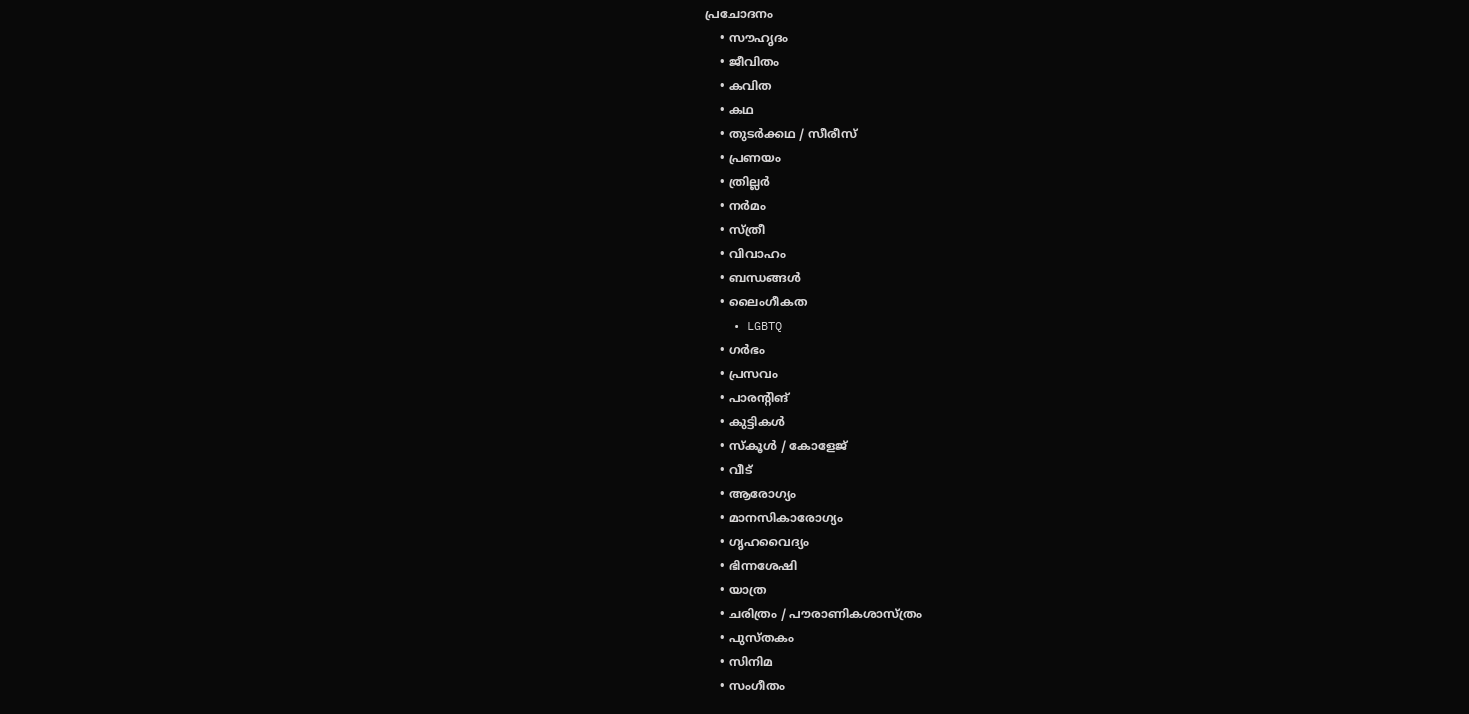പ്രചോദനം
    • സൗഹൃദം
    • ജീവിതം
    • കവിത
    • കഥ
    • തുടർക്കഥ / സീരീസ്
    • പ്രണയം
    • ത്രില്ലർ
    • നര്‍മം
    • സ്ത്രീ
    • വിവാഹം
    • ബന്ധങ്ങൾ
    • ലൈംഗീകത
    • LGBTQ
    • ഗർഭം
    • പ്രസവം
    • പാരന്റിങ്
    • കുട്ടികൾ
    • സ്‌കൂൾ / കോളേജ്
    • വീട്
    • ആരോഗ്യം
    • മാനസികാരോഗ്യം
    • ഗൃഹവൈദ്യം
    • ഭിന്നശേഷി
    • യാത്ര
    • ചരിത്രം / പൗരാണികശാസ്ത്രം
    • പുസ്‌തകം
    • സിനിമ
    • സംഗീതം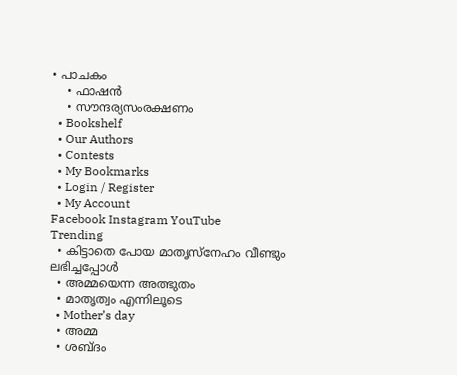• പാചകം
    • ഫാഷൻ
    • സൗന്ദര്യസംരക്ഷണം
  • Bookshelf
  • Our Authors
  • Contests
  • My Bookmarks
  • Login / Register
  • My Account
Facebook Instagram YouTube
Trending
  • കിട്ടാതെ പോയ മാതൃസ്നേഹം വീണ്ടും ലഭിച്ചപ്പോൾ
  • അമ്മയെന്ന അത്ഭുതം
  • മാതൃത്വം എന്നിലൂടെ
  • Mother’s day
  • അമ്മ
  • ശബ്ദം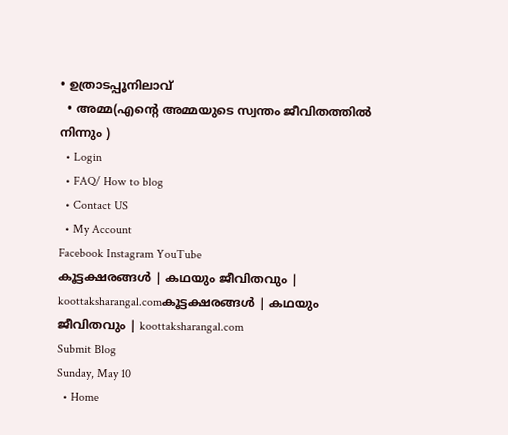• ഉത്രാടപ്പൂനിലാവ്
  • അമ്മ(എന്റെ അമ്മയുടെ സ്വന്തം ജീവിതത്തിൽ നിന്നും )
  • Login
  • FAQ/ How to blog
  • Contact US
  • My Account
Facebook Instagram YouTube
കൂട്ടക്ഷരങ്ങൾ | കഥയും ജീവിതവും | koottaksharangal.comകൂട്ടക്ഷരങ്ങൾ | കഥയും ജീവിതവും | koottaksharangal.com
Submit Blog
Sunday, May 10
  • Home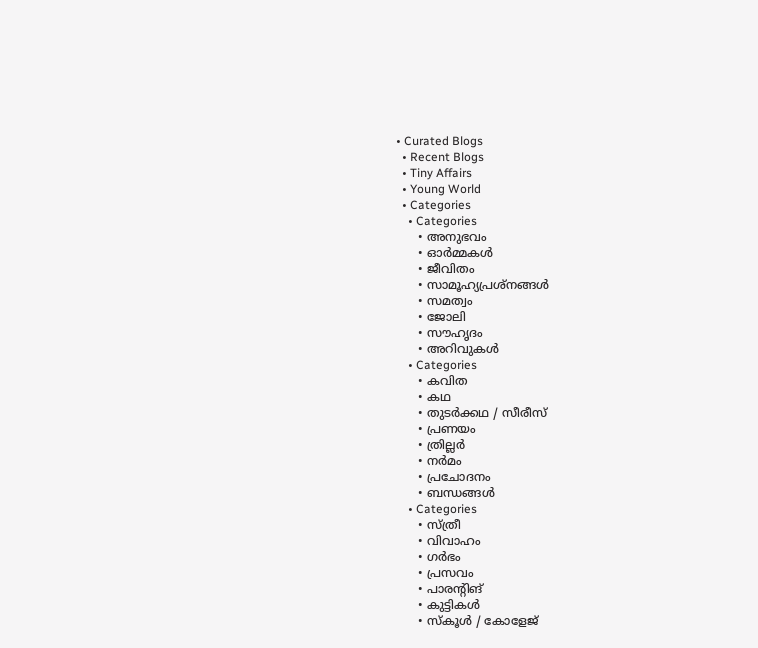• Curated Blogs
  • Recent Blogs
  • Tiny Affairs
  • Young World
  • Categories
    • Categories
      • അനുഭവം
      • ഓർമ്മകൾ
      • ജീവിതം
      • സാമൂഹ്യപ്രശ്നങ്ങൾ
      • സമത്വം
      • ജോലി
      • സൗഹൃദം
      • അറിവുകൾ
    • Categories
      • കവിത
      • കഥ
      • തുടർക്കഥ / സീരീസ്
      • പ്രണയം
      • ത്രില്ലർ
      • നര്‍മം
      • പ്രചോദനം
      • ബന്ധങ്ങൾ
    • Categories
      • സ്ത്രീ
      • വിവാഹം
      • ഗർഭം
      • പ്രസവം
      • പാരന്റിങ്
      • കുട്ടികൾ
      • സ്‌കൂൾ / കോളേജ്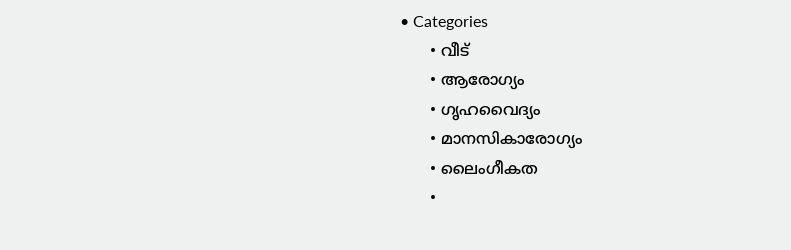• Categories
      • വീട്
      • ആരോഗ്യം
      • ഗൃഹവൈദ്യം
      • മാനസികാരോഗ്യം
      • ലൈംഗീകത
      •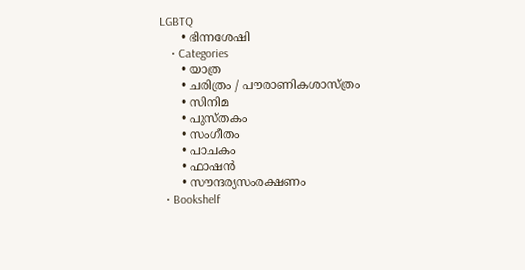LGBTQ
      • ഭിന്നശേഷി
    • Categories
      • യാത്ര
      • ചരിത്രം / പൗരാണികശാസ്ത്രം
      • സിനിമ
      • പുസ്‌തകം
      • സംഗീതം
      • പാചകം
      • ഫാഷൻ
      • സൗന്ദര്യസംരക്ഷണം
  • Bookshelf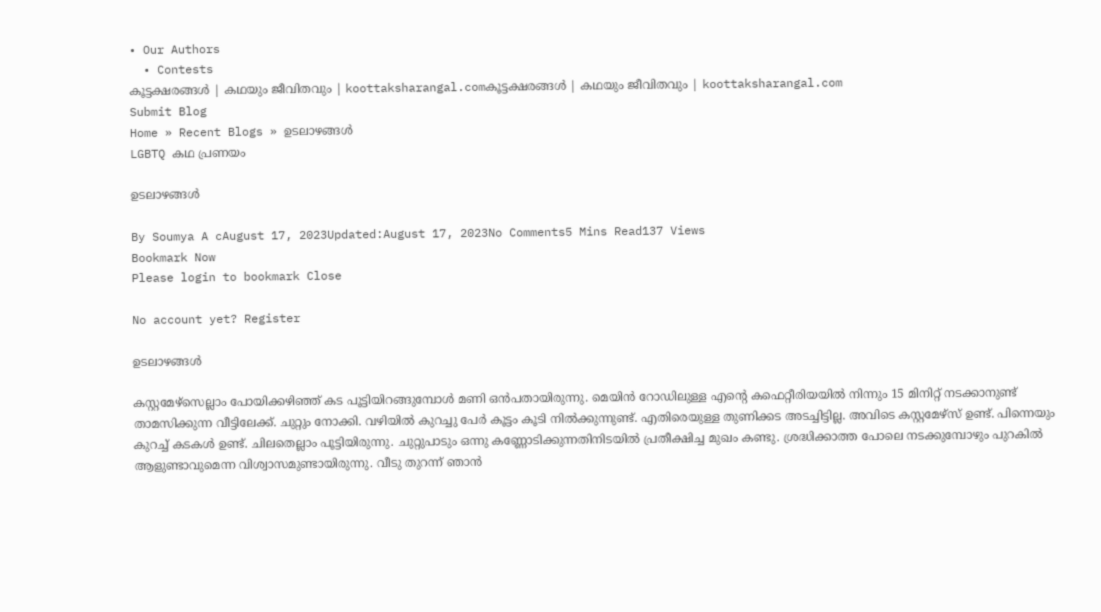• Our Authors
  • Contests
കൂട്ടക്ഷരങ്ങൾ | കഥയും ജീവിതവും | koottaksharangal.comകൂട്ടക്ഷരങ്ങൾ | കഥയും ജീവിതവും | koottaksharangal.com
Submit Blog
Home » Recent Blogs » ഉടലാഴങ്ങൾ
LGBTQ കഥ പ്രണയം

ഉടലാഴങ്ങൾ

By Soumya A cAugust 17, 2023Updated:August 17, 2023No Comments5 Mins Read137 Views
Bookmark Now
Please login to bookmark Close

No account yet? Register

ഉടലാഴങ്ങൾ

കസ്റ്റമേഴ്സെല്ലാം പോയിക്കഴിഞ്ഞ് കട പൂട്ടിയിറങ്ങുമ്പോൾ മണി ഒൻപതായിരുന്നു. മെയിൻ റോഡിലുള്ള എൻ്റെ കഫെറ്റീരിയയിൽ നിന്നും 15 മിനിറ്റ് നടക്കാനുണ്ട് താമസിക്കുന്ന വീട്ടിലേക്ക്. ചുറ്റും നോക്കി. വഴിയിൽ കുറച്ചു പേർ കൂട്ടം കൂടി നിൽക്കുന്നുണ്ട്. എതിരെയുള്ള തുണിക്കട അടച്ചിട്ടില്ല. അവിടെ കസ്റ്റമേഴ്സ് ഉണ്ട്. പിന്നെയും കുറച്ച് കടകൾ ഉണ്ട്. ചിലതെല്ലാം പൂട്ടിയിരുന്നു. ചുറ്റുപാടും ഒന്നു കണ്ണോടിക്കുന്നതിനിടയിൽ പ്രതീക്ഷിച്ച മുഖം കണ്ടു. ശ്രദ്ധിക്കാത്ത പോലെ നടക്കുമ്പോഴും പുറകിൽ ആളുണ്ടാവുമെന്ന വിശ്വാസമുണ്ടായിരുന്നു. വീടു തുറന്ന് ഞാൻ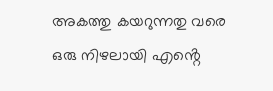അകത്തു കയറുന്നതു വരെ ഒരു നിഴലായി എൻ്റെ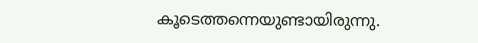കൂടെത്തന്നെയുണ്ടായിരുന്നു.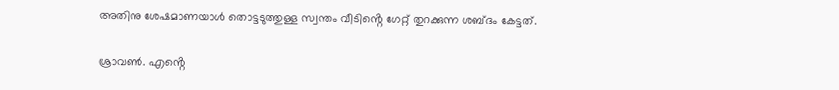അതിനു ശേഷമാണയാൾ തൊട്ടടുത്തുള്ള സ്വന്തം വീടിൻ്റെ ഗേറ്റ് തുറക്കുന്ന ശബ്ദം കേട്ടത്.

ശ്രാവൺ. എൻ്റെ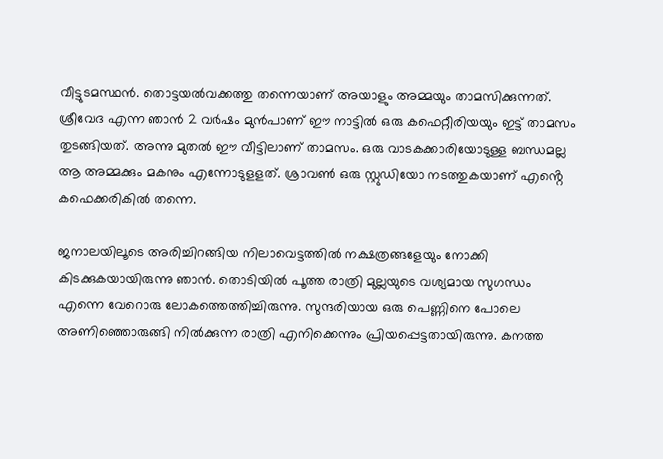വീട്ടുടമസ്ഥൻ. തൊട്ടയൽവക്കത്തു തന്നെയാണ് അയാളും അമ്മയും താമസിക്കുന്നത്. ശ്രീവേദ എന്ന ഞാൻ 2 വർഷം മുൻപാണ് ഈ നാട്ടിൽ ഒരു കഫെറ്റീരിയയും ഇട്ട് താമസം തുടങ്ങിയത്. അന്നു മുതൽ ഈ വീട്ടിലാണ് താമസം. ഒരു വാടകക്കാരിയോടുള്ള ബന്ധമല്ല ആ അമ്മക്കും മകനും എന്നോടുളളത്. ശ്രാവൺ ഒരു സ്റ്റുഡിയോ നടത്തുകയാണ് എൻ്റെ കഫെക്കരികിൽ തന്നെ.

ജനാലയിലൂടെ അരിച്ചിറങ്ങിയ നിലാവെട്ടത്തിൽ നക്ഷത്രങ്ങളേയും നോക്കി കിടക്കുകയായിരുന്നു ഞാൻ. തൊടിയിൽ പൂത്ത രാത്രി മുല്ലയുടെ വശ്യമായ സുഗന്ധം എന്നെ വേറൊരു ലോകത്തെത്തിച്ചിരുന്നു. സുന്ദരിയായ ഒരു പെണ്ണിനെ പോലെ അണിഞ്ഞൊരുങ്ങി നിൽക്കുന്ന രാത്രി എനിക്കെന്നും പ്രിയപ്പെട്ടതായിരുന്നു. കനത്ത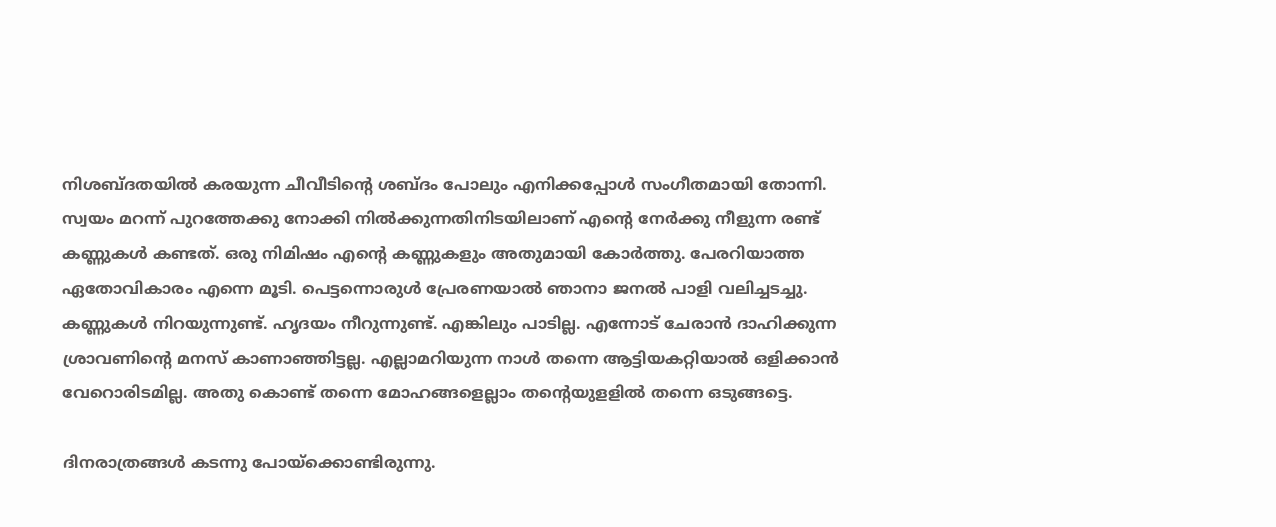നിശബ്ദതയിൽ കരയുന്ന ചീവീടിൻ്റെ ശബ്ദം പോലും എനിക്കപ്പോൾ സംഗീതമായി തോന്നി. സ്വയം മറന്ന് പുറത്തേക്കു നോക്കി നിൽക്കുന്നതിനിടയിലാണ് എൻ്റെ നേർക്കു നീളുന്ന രണ്ട് കണ്ണുകൾ കണ്ടത്. ഒരു നിമിഷം എൻ്റെ കണ്ണുകളും അതുമായി കോർത്തു. പേരറിയാത്ത ഏതോവികാരം എന്നെ മൂടി. പെട്ടന്നൊരുൾ പ്രേരണയാൽ ഞാനാ ജനൽ പാളി വലിച്ചടച്ചു. കണ്ണുകൾ നിറയുന്നുണ്ട്. ഹൃദയം നീറുന്നുണ്ട്. എങ്കിലും പാടില്ല. എന്നോട് ചേരാൻ ദാഹിക്കുന്ന ശ്രാവണിൻ്റെ മനസ് കാണാഞ്ഞിട്ടല്ല. എല്ലാമറിയുന്ന നാൾ തന്നെ ആട്ടിയകറ്റിയാൽ ഒളിക്കാൻ വേറൊരിടമില്ല. അതു കൊണ്ട് തന്നെ മോഹങ്ങളെല്ലാം തൻ്റെയുളളിൽ തന്നെ ഒടുങ്ങട്ടെ.

ദിനരാത്രങ്ങൾ കടന്നു പോയ്ക്കൊണ്ടിരുന്നു.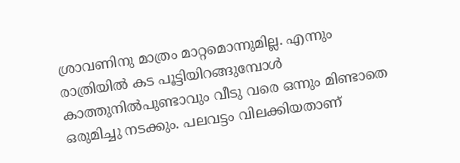ശ്രാവണിനു മാത്രം മാറ്റമൊന്നുമില്ല. എന്നും രാത്രിയിൽ കട പൂട്ടിയിറങ്ങുമ്പോൾ കാത്തുനിൽപുണ്ടാവും വീടു വരെ ഒന്നും മിണ്ടാതെ ഒരുമിച്ചു നടക്കും. പലവട്ടം വിലക്കിയതാണ്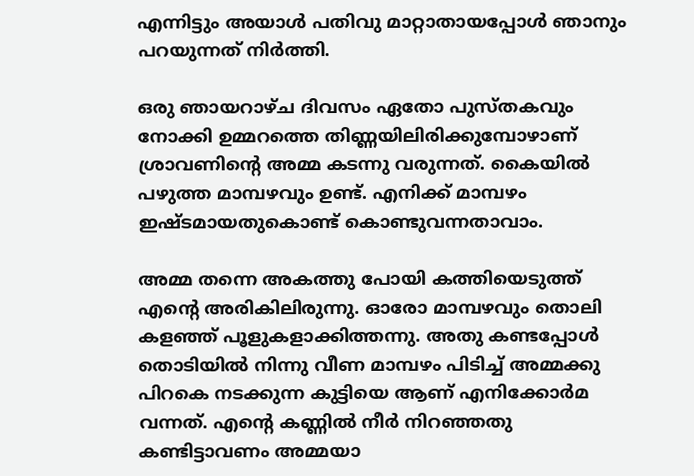എന്നിട്ടും അയാൾ പതിവു മാറ്റാതായപ്പോൾ ഞാനും പറയുന്നത് നിർത്തി.

ഒരു ഞായറാഴ്ച ദിവസം ഏതോ പുസ്തകവും നോക്കി ഉമ്മറത്തെ തിണ്ണയിലിരിക്കുമ്പോഴാണ് ശ്രാവണിൻ്റെ അമ്മ കടന്നു വരുന്നത്. കൈയിൽ പഴുത്ത മാമ്പഴവും ഉണ്ട്. എനിക്ക് മാമ്പഴം ഇഷ്ടമായതുകൊണ്ട് കൊണ്ടുവന്നതാവാം.

അമ്മ തന്നെ അകത്തു പോയി കത്തിയെടുത്ത് എൻ്റെ അരികിലിരുന്നു. ഓരോ മാമ്പഴവും തൊലി കളഞ്ഞ് പൂളുകളാക്കിത്തന്നു. അതു കണ്ടപ്പോൾ തൊടിയിൽ നിന്നു വീണ മാമ്പഴം പിടിച്ച് അമ്മക്കു പിറകെ നടക്കുന്ന കുട്ടിയെ ആണ് എനിക്കോർമ വന്നത്. എൻ്റെ കണ്ണിൽ നീർ നിറഞ്ഞതു കണ്ടിട്ടാവണം അമ്മയാ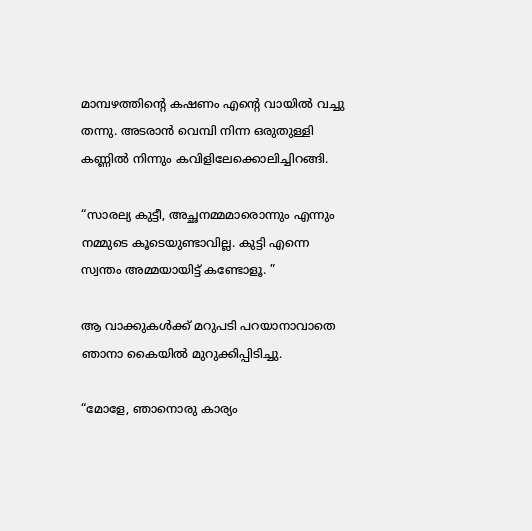മാമ്പഴത്തിൻ്റെ കഷണം എൻ്റെ വായിൽ വച്ചു തന്നു. അടരാൻ വെമ്പി നിന്ന ഒരുതുള്ളി കണ്ണിൽ നിന്നും കവിളിലേക്കൊലിച്ചിറങ്ങി.

“സാരല്യ കുട്ടീ, അച്ഛനമ്മമാരൊന്നും എന്നും നമ്മുടെ കൂടെയുണ്ടാവില്ല. കുട്ടി എന്നെ സ്വന്തം അമ്മയായിട്ട് കണ്ടോളൂ. ”

ആ വാക്കുകൾക്ക് മറുപടി പറയാനാവാതെ ഞാനാ കൈയിൽ മുറുക്കിപ്പിടിച്ചു.

“മോളേ, ഞാനൊരു കാര്യം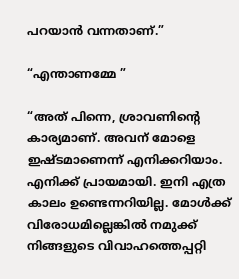പറയാൻ വന്നതാണ്.”

“എന്താണമ്മേ ”

“അത് പിന്നെ, ശ്രാവണിൻ്റെ കാര്യമാണ്. അവന് മോളെ ഇഷ്ടമാണെന്ന് എനിക്കറിയാം. എനിക്ക് പ്രായമായി. ഇനി എത്ര കാലം ഉണ്ടെന്നറിയില്ല. മോൾക്ക് വിരോധമില്ലെങ്കിൽ നമുക്ക് നിങ്ങളുടെ വിവാഹത്തെപ്പറ്റി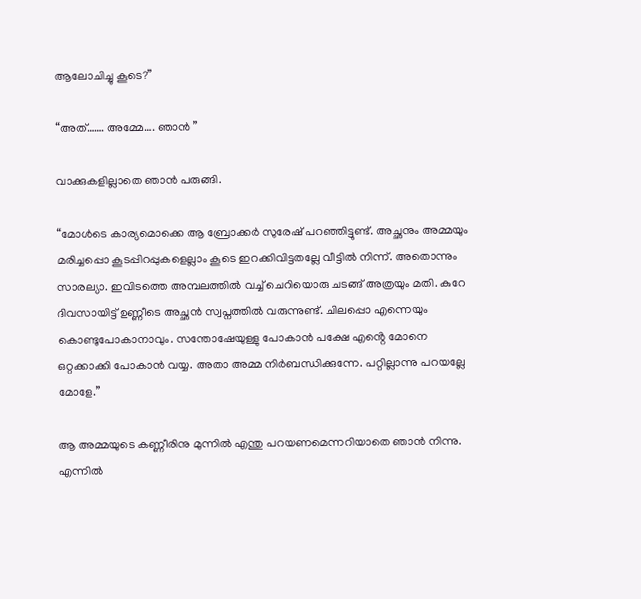ആലോചിച്ചു കൂടെ?”

“അത്……. അമ്മേ…. ഞാൻ ”

വാക്കുകളില്ലാതെ ഞാൻ പരുങ്ങി.

“മോൾടെ കാര്യമൊക്കെ ആ ബ്രോക്കർ സുരേഷ് പറഞ്ഞിട്ടുണ്ട്. അച്ഛനും അമ്മയും മരിച്ചപ്പൊ കൂടപ്പിറപ്പുകളെല്ലാം കൂടെ ഇറക്കിവിട്ടതല്ലേ വീട്ടിൽ നിന്ന്. അതൊന്നും സാരല്യാ. ഇവിടത്തെ അമ്പലത്തിൽ വച്ച് ചെറിയൊരു ചടങ്ങ് അത്രയും മതി. കുറേ ദിവസായിട്ട് ഉണ്ണീടെ അച്ഛൻ സ്വപ്നത്തിൽ വരുന്നുണ്ട്. ചിലപ്പൊ എന്നെയും കൊണ്ടുപോകാനാവും. സന്തോഷേയുള്ളു പോകാൻ പക്ഷേ എൻ്റെ മോനെ ഒറ്റക്കാക്കി പോകാൻ വയ്യ. അതാ അമ്മ നിർബന്ധിക്കുന്നേ. പറ്റില്ലാന്നു പറയല്ലേ മോളേ.”

ആ അമ്മയുടെ കണ്ണീരിനു മുന്നിൽ എന്തു പറയണമെന്നറിയാതെ ഞാൻ നിന്നു. എന്നിൽ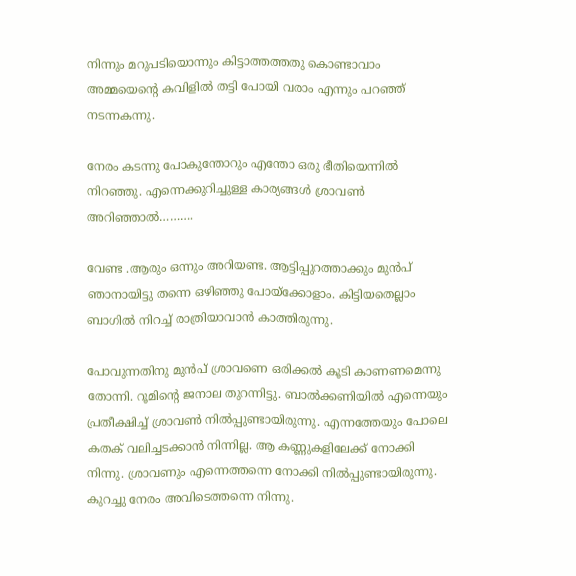നിന്നും മറുപടിയൊന്നും കിട്ടാത്തത്തതു കൊണ്ടാവാം അമ്മയെൻ്റെ കവിളിൽ തട്ടി പോയി വരാം എന്നും പറഞ്ഞ് നടന്നകന്നു.

നേരം കടന്നു പോകുന്തോറും എന്തോ ഒരു ഭീതിയെന്നിൽ നിറഞ്ഞു. എന്നെക്കുറിച്ചുള്ള കാര്യങ്ങൾ ശ്രാവൺ അറിഞ്ഞാൽ……….

വേണ്ട .ആരും ഒന്നും അറിയണ്ട. ആട്ടിപ്പുറത്താക്കും മുൻപ് ഞാനായിട്ടു തന്നെ ഒഴിഞ്ഞു പോയ്ക്കോളാം. കിട്ടിയതെല്ലാം ബാഗിൽ നിറച്ച് രാത്രിയാവാൻ കാത്തിരുന്നു.

പോവുന്നതിനു മുൻപ് ശ്രാവണെ ഒരിക്കൽ കൂടി കാണണമെന്നു തോന്നി. റൂമിൻ്റെ ജനാല തുറന്നിട്ടു. ബാൽക്കണിയിൽ എന്നെയും പ്രതീക്ഷിച്ച് ശ്രാവൺ നിൽപ്പുണ്ടായിരുന്നു. എന്നത്തേയും പോലെ കതക് വലിച്ചടക്കാൻ നിന്നില്ല. ആ കണ്ണുകളിലേക്ക് നോക്കി നിന്നു. ശ്രാവണും എന്നെത്തന്നെ നോക്കി നിൽപ്പുണ്ടായിരുന്നു. കുറച്ചു നേരം അവിടെത്തന്നെ നിന്നു.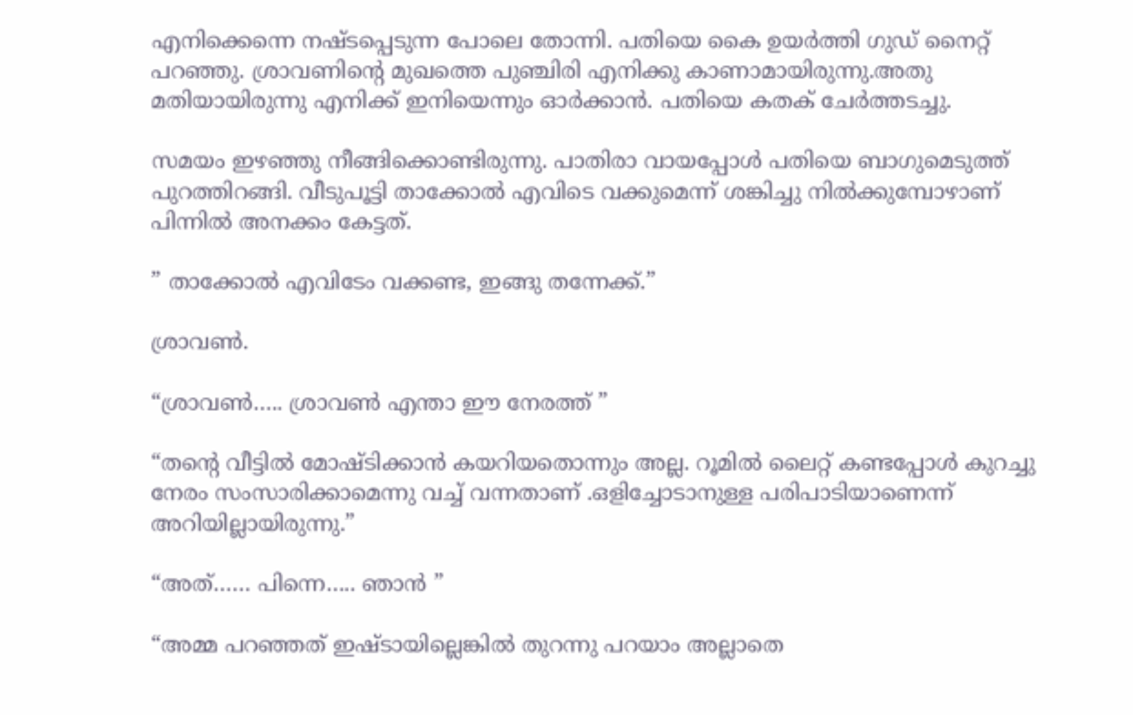എനിക്കെന്നെ നഷ്ടപ്പെടുന്ന പോലെ തോന്നി. പതിയെ കൈ ഉയർത്തി ഗുഡ് നൈറ്റ് പറഞ്ഞു. ശ്രാവണിൻ്റെ മുഖത്തെ പുഞ്ചിരി എനിക്കു കാണാമായിരുന്നു.അതു മതിയായിരുന്നു എനിക്ക് ഇനിയെന്നും ഓർക്കാൻ. പതിയെ കതക് ചേർത്തടച്ചു.

സമയം ഇഴഞ്ഞു നീങ്ങിക്കൊണ്ടിരുന്നു. പാതിരാ വായപ്പോൾ പതിയെ ബാഗുമെടുത്ത് പുറത്തിറങ്ങി. വീടുപൂട്ടി താക്കോൽ എവിടെ വക്കുമെന്ന് ശങ്കിച്ചു നിൽക്കുമ്പോഴാണ് പിന്നിൽ അനക്കം കേട്ടത്.

” താക്കോൽ എവിടേം വക്കണ്ട, ഇങ്ങു തന്നേക്ക്.”

ശ്രാവൺ.

“ശ്രാവൺ….. ശ്രാവൺ എന്താ ഈ നേരത്ത് ”

“തൻ്റെ വീട്ടിൽ മോഷ്ടിക്കാൻ കയറിയതൊന്നും അല്ല. റൂമിൽ ലൈറ്റ് കണ്ടപ്പോൾ കുറച്ചു നേരം സംസാരിക്കാമെന്നു വച്ച് വന്നതാണ് .ഒളിച്ചോടാനുള്ള പരിപാടിയാണെന്ന് അറിയില്ലായിരുന്നു.”

“അത്…… പിന്നെ….. ഞാൻ ”

“അമ്മ പറഞ്ഞത് ഇഷ്ടായില്ലെങ്കിൽ തുറന്നു പറയാം അല്ലാതെ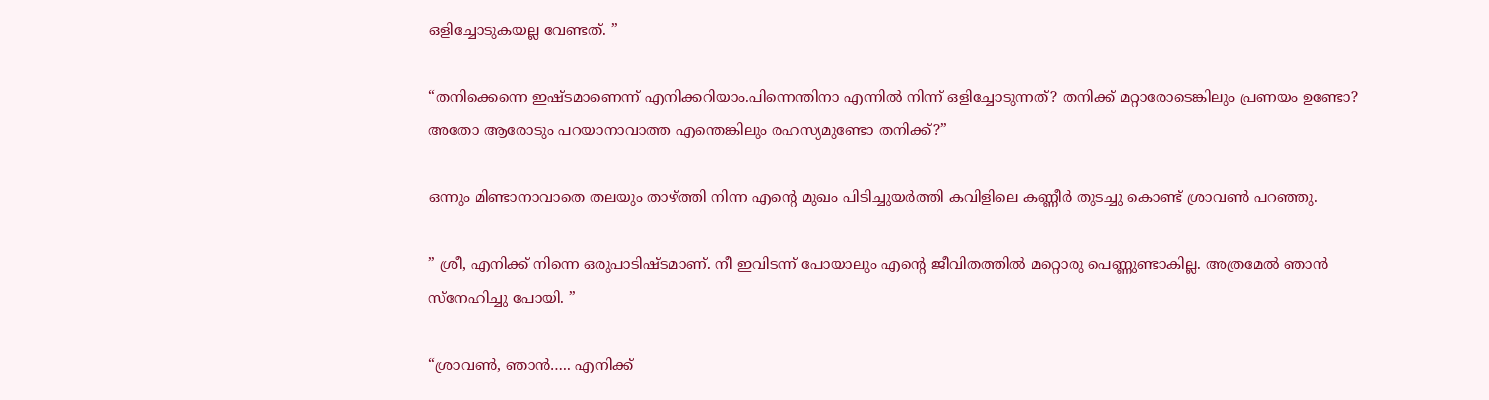ഒളിച്ചോടുകയല്ല വേണ്ടത്. ”

“തനിക്കെന്നെ ഇഷ്ടമാണെന്ന് എനിക്കറിയാം.പിന്നെന്തിനാ എന്നിൽ നിന്ന് ഒളിച്ചോടുന്നത്? തനിക്ക് മറ്റാരോടെങ്കിലും പ്രണയം ഉണ്ടോ? അതോ ആരോടും പറയാനാവാത്ത എന്തെങ്കിലും രഹസ്യമുണ്ടോ തനിക്ക്?”

ഒന്നും മിണ്ടാനാവാതെ തലയും താഴ്ത്തി നിന്ന എൻ്റെ മുഖം പിടിച്ചുയർത്തി കവിളിലെ കണ്ണീർ തുടച്ചു കൊണ്ട് ശ്രാവൺ പറഞ്ഞു.

” ശ്രീ, എനിക്ക് നിന്നെ ഒരുപാടിഷ്ടമാണ്. നീ ഇവിടന്ന് പോയാലും എൻ്റെ ജീവിതത്തിൽ മറ്റൊരു പെണ്ണുണ്ടാകില്ല. അത്രമേൽ ഞാൻ സ്നേഹിച്ചു പോയി. ”

“ശ്രാവൺ, ഞാൻ….. എനിക്ക്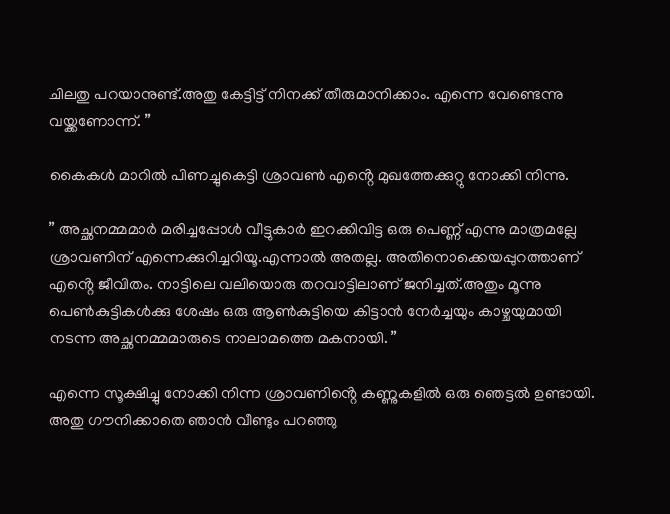ചിലതു പറയാനുണ്ട്.അതു കേട്ടിട്ട് നിനക്ക് തീരുമാനിക്കാം. എന്നെ വേണ്ടെന്നു വയ്ക്കണോന്ന്. ”

കൈകൾ മാറിൽ പിണച്ചുകെട്ടി ശ്രാവൺ എൻ്റെ മുഖത്തേക്കുറ്റു നോക്കി നിന്നു.

” അച്ഛനമ്മമാർ മരിച്ചപ്പോൾ വീട്ടുകാർ ഇറക്കിവിട്ട ഒരു പെണ്ണ് എന്നു മാത്രമല്ലേ ശ്രാവണിന് എന്നെക്കുറിച്ചറിയൂ.എന്നാൽ അതല്ല. അതിനൊക്കെയപ്പുറത്താണ് എൻ്റെ ജീവിതം. നാട്ടിലെ വലിയൊരു തറവാട്ടിലാണ് ജനിച്ചത്.അതും മൂന്നു പെൺകുട്ടികൾക്കു ശേഷം ഒരു ആൺകുട്ടിയെ കിട്ടാൻ നേർച്ചയും കാഴ്ചയുമായി നടന്ന അച്ഛനമ്മമാരുടെ നാലാമത്തെ മകനായി. ”

എന്നെ സൂക്ഷിച്ചു നോക്കി നിന്ന ശ്രാവണിൻ്റെ കണ്ണുകളിൽ ഒരു ഞെട്ടൽ ഉണ്ടായി. അതു ഗൗനിക്കാതെ ഞാൻ വീണ്ടും പറഞ്ഞു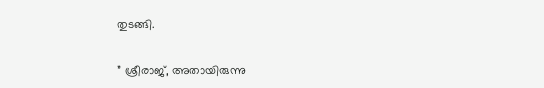തുടങ്ങി.

” ശ്രീരാജ്, അതായിരുന്നു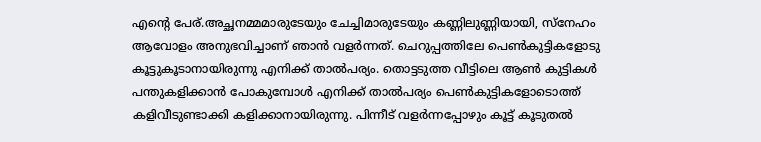എൻ്റെ പേര്.അച്ഛനമ്മമാരുടേയും ചേച്ചിമാരുടേയും കണ്ണിലുണ്ണിയായി, സ്നേഹം ആവോളം അനുഭവിച്ചാണ് ഞാൻ വളർന്നത്. ചെറുപ്പത്തിലേ പെൺകുട്ടികളോടു കൂട്ടുകൂടാനായിരുന്നു എനിക്ക് താൽപര്യം. തൊട്ടടുത്ത വീട്ടിലെ ആൺ കുട്ടികൾ പന്തുകളിക്കാൻ പോകുമ്പോൾ എനിക്ക് താൽപര്യം പെൺകുട്ടികളോടൊത്ത് കളിവീടുണ്ടാക്കി കളിക്കാനായിരുന്നു. പിന്നീട് വളർന്നപ്പോഴും കൂട്ട് കൂടുതൽ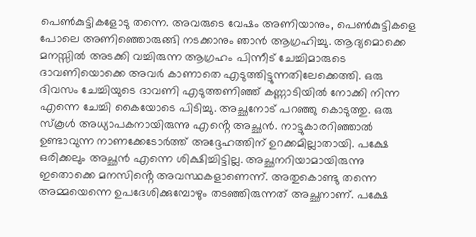പെൺകുട്ടികളോടു തന്നെ. അവരുടെ വേഷം അണിയാനും, പെൺകുട്ടികളെ പോലെ അണിഞ്ഞൊരുങ്ങി നടക്കാനും ഞാൻ ആഗ്രഹിച്ചു. ആദ്യമൊക്കെ മനസ്സിൽ അടക്കി വച്ചിരുന്ന ആഗ്രഹം പിന്നീട് ചേച്ചിമാരുടെ ദാവണിയൊക്കെ അവർ കാണാതെ എടുത്തിട്ടുന്നതിലേക്കെത്തി. ഒരു ദിവസം ചേച്ചിയുടെ ദാവണി എടുത്തണിഞ്ഞ് കണ്ണാടിയിൽ നോക്കി നിന്ന എന്നെ ചേച്ചി കൈയോടെ പിടിച്ചു. അച്ഛനോട് പറഞ്ഞു കൊടുത്തു. ഒരു സ്കൂൾ അധ്യാപകനായിരുന്നു എൻ്റെ അച്ഛൻ. നാട്ടുകാരറിഞ്ഞാൽ ഉണ്ടാവുന്ന നാണക്കേടോർത്ത് അദ്ദേഹത്തിന് ഉറക്കമില്ലാതായി. പക്ഷേ ഒരിക്കലും അച്ഛൻ എന്നെ ശിക്ഷിച്ചിട്ടില്ല. അച്ഛനറിയാമായിരുന്നു ഇതൊക്കെ മനസിൻ്റെ അവസ്ഥകളാണെന്ന്. അതുകൊണ്ടു തന്നെ അമ്മയെന്നെ ഉപദേശിക്കുമ്പോഴും തടഞ്ഞിരുന്നത് അച്ഛനാണ്. പക്ഷേ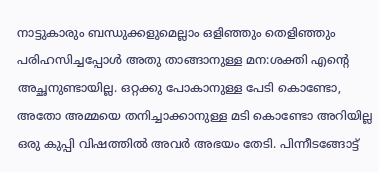നാട്ടുകാരും ബന്ധുക്കളുമെല്ലാം ഒളിഞ്ഞും തെളിഞ്ഞും പരിഹസിച്ചപ്പോൾ അതു താങ്ങാനുള്ള മന:ശക്തി എൻ്റെ അച്ഛനുണ്ടായില്ല. ഒറ്റക്കു പോകാനുള്ള പേടി കൊണ്ടോ, അതോ അമ്മയെ തനിച്ചാക്കാനുള്ള മടി കൊണ്ടോ അറിയില്ല ഒരു കുപ്പി വിഷത്തിൽ അവർ അഭയം തേടി. പിന്നീടങ്ങോട്ട്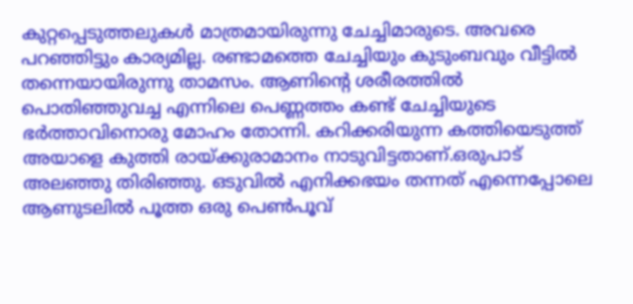കുറ്റപ്പെടുത്തലുകൾ മാത്രമായിരുന്നു ചേച്ചിമാരുടെ. അവരെ പറഞ്ഞിട്ടും കാര്യമില്ല. രണ്ടാമത്തെ ചേച്ചിയും കുടുംബവും വീട്ടിൽ തന്നെയായിരുന്നു താമസം. ആണിൻ്റെ ശരീരത്തിൽ പൊതിഞ്ഞുവച്ച എന്നിലെ പെണ്ണത്തം കണ്ട് ചേച്ചിയുടെ ഭർത്താവിനൊരു മോഹം തോന്നി. കറിക്കരിയുന്ന കത്തിയെടുത്ത് അയാളെ കുത്തി രായ്ക്കുരാമാനം നാടുവിട്ടതാണ്.ഒരുപാട് അലഞ്ഞു തിരിഞ്ഞു. ഒടുവിൽ എനിക്കഭയം തന്നത് എന്നെപ്പോലെ ആണുടലിൽ പൂത്ത ഒരു പെൺപൂവ്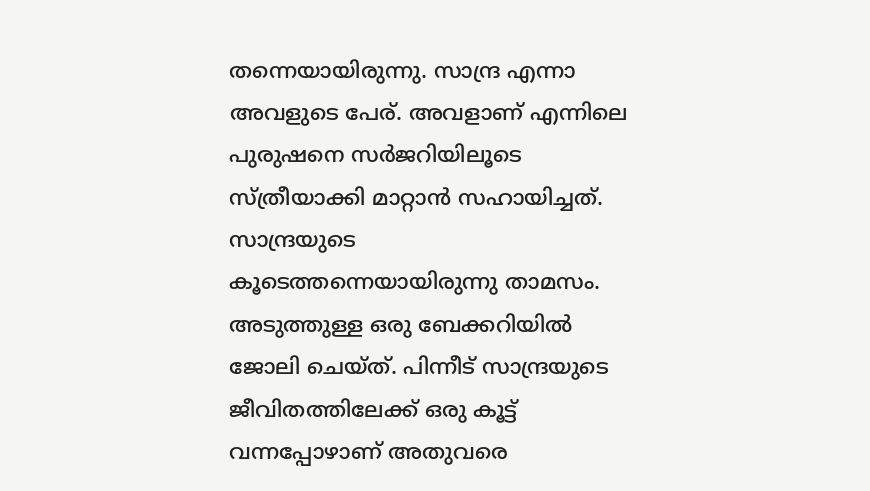തന്നെയായിരുന്നു. സാന്ദ്ര എന്നാ അവളുടെ പേര്. അവളാണ് എന്നിലെ പുരുഷനെ സർജറിയിലൂടെ സ്ത്രീയാക്കി മാറ്റാൻ സഹായിച്ചത്. സാന്ദ്രയുടെ കൂടെത്തന്നെയായിരുന്നു താമസം. അടുത്തുള്ള ഒരു ബേക്കറിയിൽ ജോലി ചെയ്ത്. പിന്നീട് സാന്ദ്രയുടെ ജീവിതത്തിലേക്ക് ഒരു കൂട്ട് വന്നപ്പോഴാണ് അതുവരെ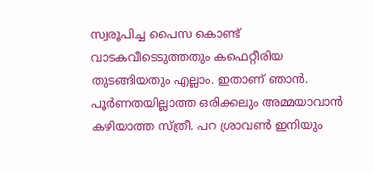സ്വരൂപിച്ച പൈസ കൊണ്ട് വാടകവീടെടുത്തതും കഫെറ്റീരിയ തുടങ്ങിയതും എല്ലാം. ഇതാണ് ഞാൻ. പൂർണതയില്ലാത്ത ഒരിക്കലും അമ്മയാവാൻ കഴിയാത്ത സ്ത്രീ. പറ ശ്രാവൺ ഇനിയും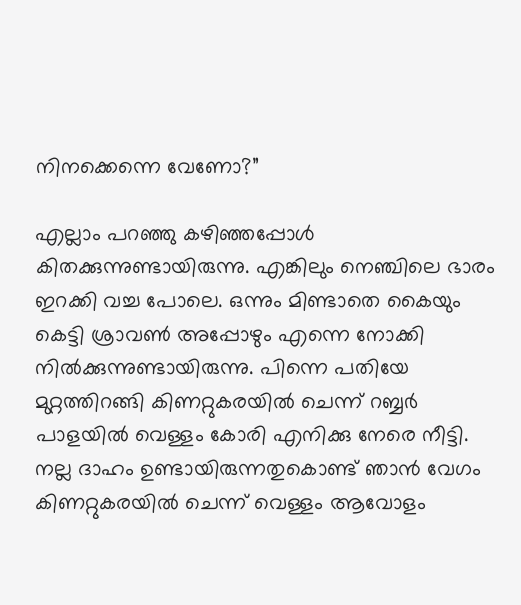നിനക്കെന്നെ വേണോ?”

എല്ലാം പറഞ്ഞു കഴിഞ്ഞപ്പോൾ കിതക്കുന്നുണ്ടായിരുന്നു. എങ്കിലും നെഞ്ചിലെ ഭാരം ഇറക്കി വച്ച പോലെ. ഒന്നും മിണ്ടാതെ കൈയും കെട്ടി ശ്രാവൺ അപ്പോഴും എന്നെ നോക്കി നിൽക്കുന്നുണ്ടായിരുന്നു. പിന്നെ പതിയേ മുറ്റത്തിറങ്ങി കിണറ്റുകരയിൽ ചെന്ന് റബ്ബർ പാളയിൽ വെള്ളം കോരി എനിക്കു നേരെ നീട്ടി. നല്ല ദാഹം ഉണ്ടായിരുന്നതുകൊണ്ട് ഞാൻ വേഗം കിണറ്റുകരയിൽ ചെന്ന് വെള്ളം ആവോളം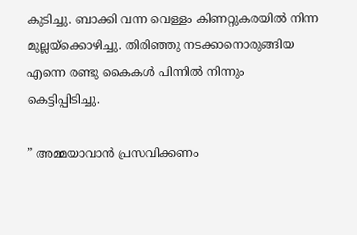കുടിച്ചു. ബാക്കി വന്ന വെള്ളം കിണറ്റുകരയിൽ നിന്ന മുല്ലയ്ക്കൊഴിച്ചു. തിരിഞ്ഞു നടക്കാനൊരുങ്ങിയ എന്നെ രണ്ടു കൈകൾ പിന്നിൽ നിന്നും കെട്ടിപ്പിടിച്ചു.

” അമ്മയാവാൻ പ്രസവിക്കണം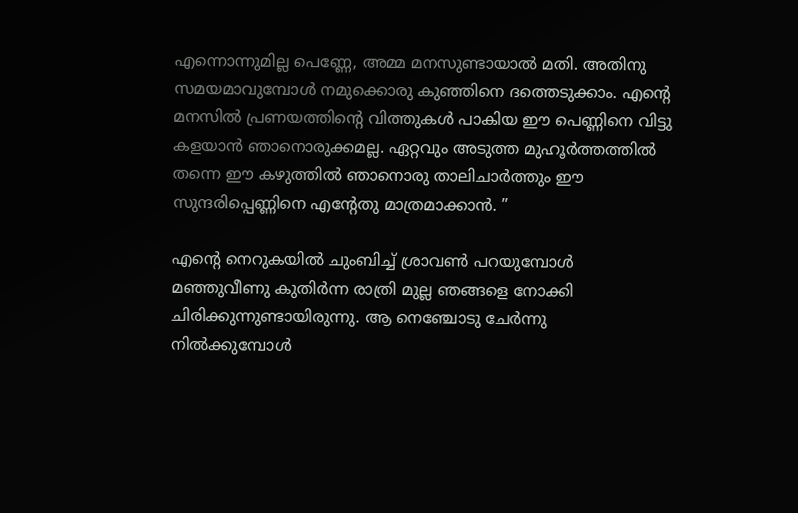എന്നൊന്നുമില്ല പെണ്ണേ, അമ്മ മനസുണ്ടായാൽ മതി. അതിനു സമയമാവുമ്പോൾ നമുക്കൊരു കുഞ്ഞിനെ ദത്തെടുക്കാം. എൻ്റെ മനസിൽ പ്രണയത്തിൻ്റെ വിത്തുകൾ പാകിയ ഈ പെണ്ണിനെ വിട്ടു കളയാൻ ഞാനൊരുക്കമല്ല. ഏറ്റവും അടുത്ത മുഹൂർത്തത്തിൽ തന്നെ ഈ കഴുത്തിൽ ഞാനൊരു താലിചാർത്തും ഈ സുന്ദരിപ്പെണ്ണിനെ എൻ്റേതു മാത്രമാക്കാൻ. ”

എൻ്റെ നെറുകയിൽ ചുംബിച്ച് ശ്രാവൺ പറയുമ്പോൾ മഞ്ഞുവീണു കുതിർന്ന രാത്രി മുല്ല ഞങ്ങളെ നോക്കി ചിരിക്കുന്നുണ്ടായിരുന്നു. ആ നെഞ്ചോടു ചേർന്നു നിൽക്കുമ്പോൾ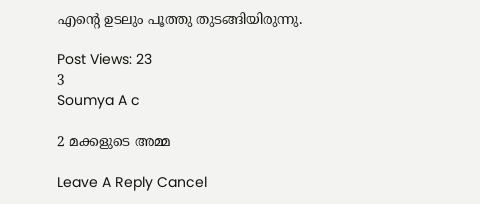എൻ്റെ ഉടലും പൂത്തു തുടങ്ങിയിരുന്നു.

Post Views: 23
3
Soumya A c

2 മക്കളുടെ അമ്മ

Leave A Reply Cancel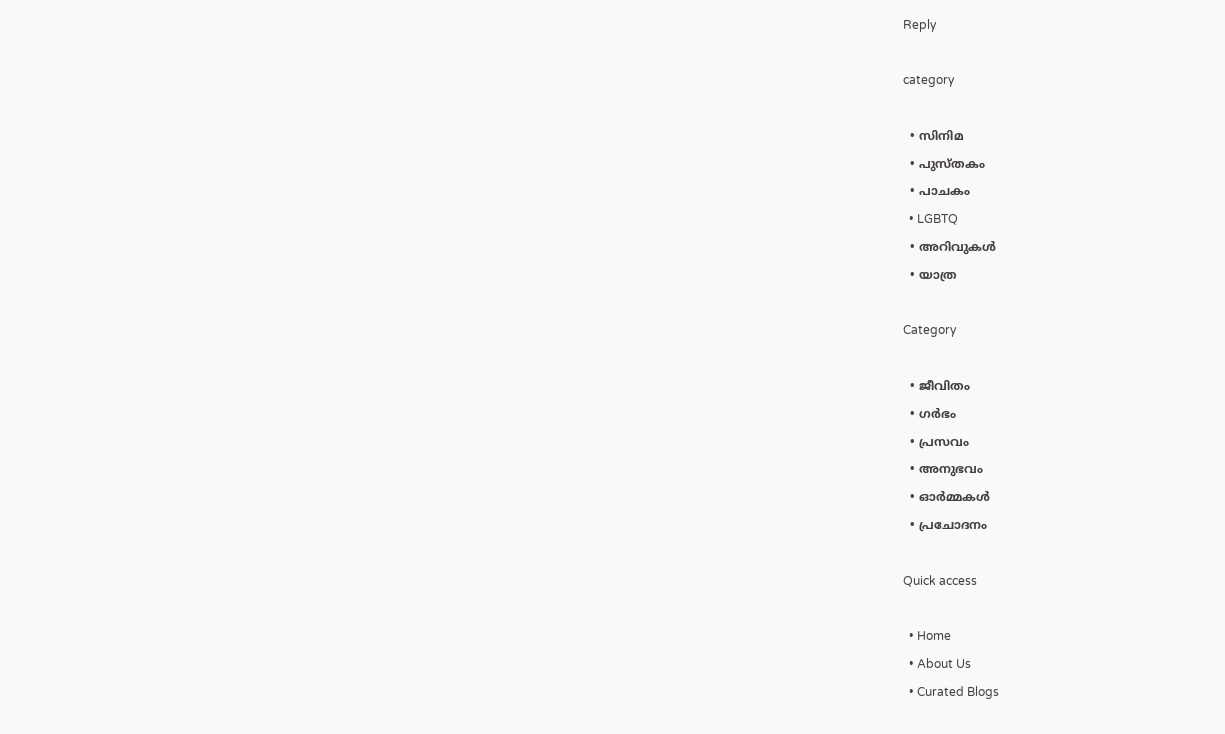Reply

category

  • സിനിമ
  • പുസ്‌തകം
  • പാചകം
  • LGBTQ
  • അറിവുകൾ
  • യാത്ര

Category

  • ജീവിതം
  • ഗർഭം
  • പ്രസവം
  • അനുഭവം
  • ഓർമ്മകൾ
  • പ്രചോദനം

Quick access

  • Home
  • About Us
  • Curated Blogs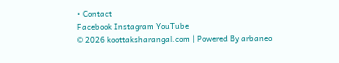• Contact
Facebook Instagram YouTube
© 2026 koottaksharangal.com | Powered By arbaneo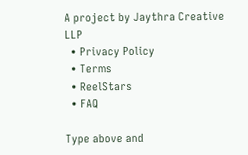A project by Jaythra Creative LLP
  • Privacy Policy
  • Terms
  • ReelStars
  • FAQ

Type above and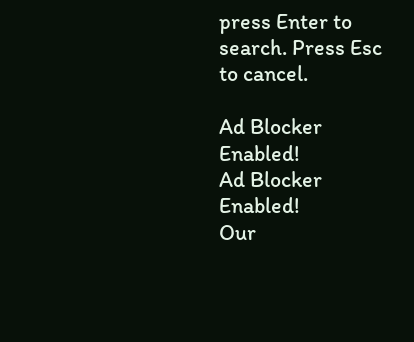press Enter to search. Press Esc to cancel.

Ad Blocker Enabled!
Ad Blocker Enabled!
Our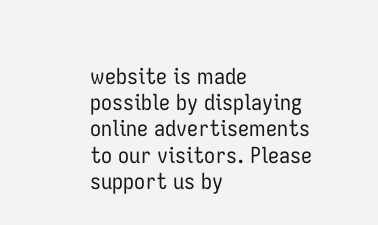website is made possible by displaying online advertisements to our visitors. Please support us by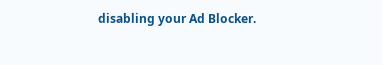disabling your Ad Blocker.